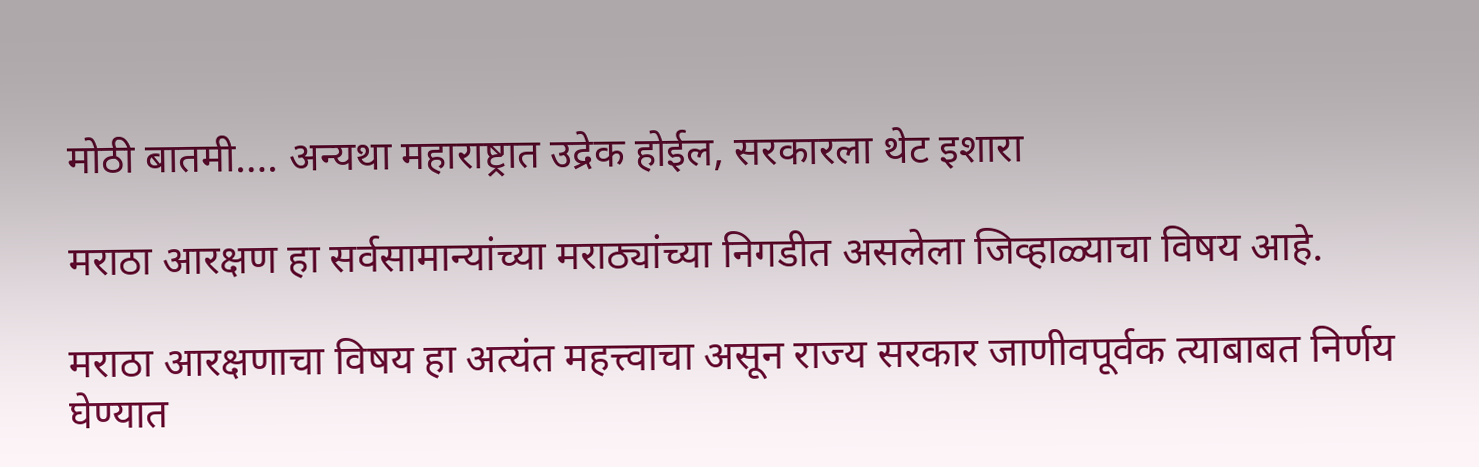मोठी बातमी…. अन्यथा महाराष्ट्रात उद्रेक होईल, सरकारला थेट इशारा

मराठा आरक्षण हा सर्वसामान्यांच्या मराठ्यांच्या निगडीत असलेला जिव्हाळ्याचा विषय आहे.

मराठा आरक्षणाचा विषय हा अत्यंत महत्त्वाचा असून राज्य सरकार जाणीवपूर्वक त्याबाबत निर्णय घेण्यात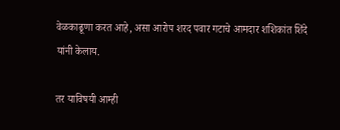वेळकाढूणा करत आहे, असा आरोप शरद पवार गटाचे आमदार शशिकांत शिंदे यांनी केलाय.

तर याविषयी आम्ही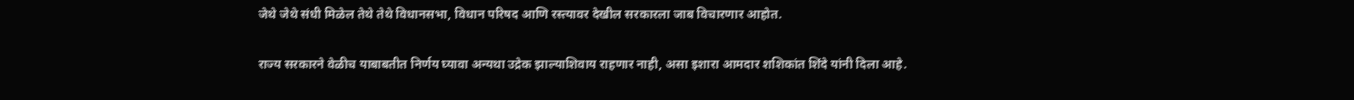जेथे जेथे संधी मिळेल तेथे तेथे विधानसभा, विधान परिषद आणि रस्त्यावर देखील सरकारला जाब विचारणार आहोत.

राज्य सरकारने वेळीच याबाबतीत निर्णय घ्यावा अन्यथा उद्रेक झाल्याशिवाय राहणार नाही, असा इशारा आमदार शशिकांत शिंदे यांनी दिला आहे.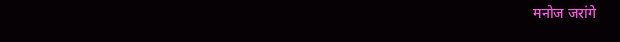मनोज जरांगे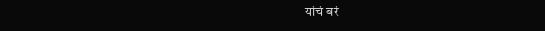यांचं बरं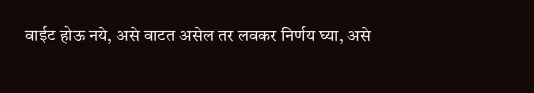वाईट होऊ नये, असे वाटत असेल तर लवकर निर्णय घ्या, असे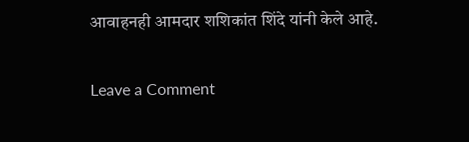आवाहनही आमदार शशिकांत शिंदे यांनी केले आहे.

Leave a Comment